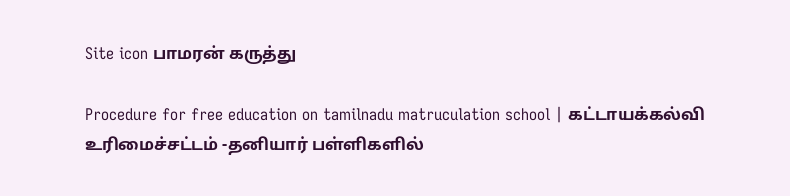Site icon பாமரன் கருத்து

Procedure for free education on tamilnadu matruculation school | கட்டாயக்கல்வி உரிமைச்சட்டம் -தனியார் பள்ளிகளில்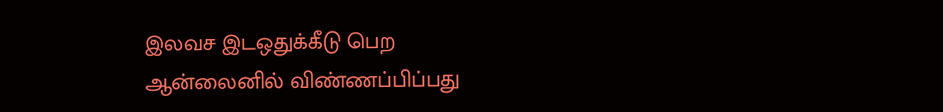இலவச இடஒதுக்கீடு பெற ஆன்லைனில் விண்ணப்பிப்பது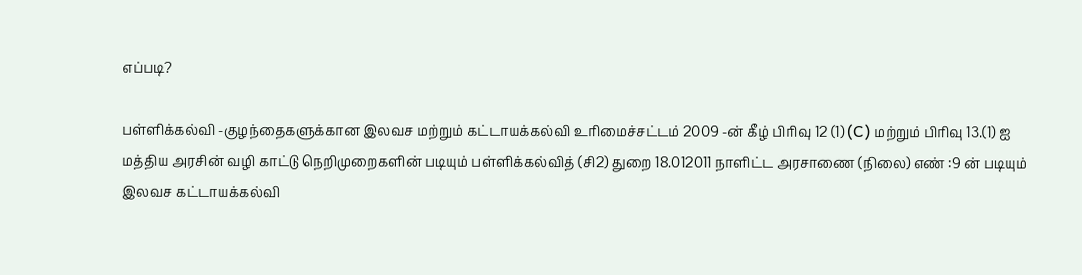எப்படி?

பள்ளிக்கல்வி -குழந்தைகளுக்கான இலவச மற்றும் கட்டாயக்கல்வி உரிமைச்சட்டம் 2009 -ன் கீழ் பிரிவு 12 (1) (C) மற்றும் பிரிவு 13.(1) ஐ மத்திய அரசின் வழி காட்டு நெறிமுறைகளின் படியும் பள்ளிக்கல்வித் (சி2) துறை 18.012011 நாளிட்ட அரசாணை (நிலை) எண் :9 ன் படியும் இலவச கட்டாயக்கல்வி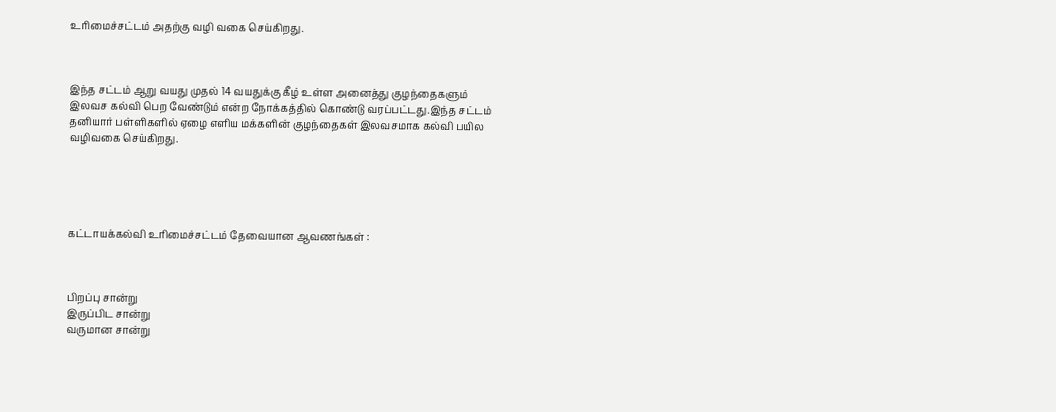உரிமைச்சட்டம் அதற்கு வழி வகை செய்கிறது.



இந்த சட்டம் ஆறு வயது முதல் 14 வயதுக்கு கீழ் உள்ள அனைத்து குழந்தைகளும் இலவச கல்வி பெற வேண்டும் என்ற நோக்கத்தில் கொண்டு வரப்பட்டது.இந்த சட்டம் தனியார் பள்ளிகளில் ஏழை எளிய மக்களின் குழந்தைகள் இலவசமாக கல்வி பயில வழிவகை செய்கிறது.





கட்டாயக்கல்வி உரிமைச்சட்டம் தேவையான ஆவணங்கள் :



பிறப்பு சான்று
இருப்பிட சான்று
வருமான சான்று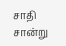சாதி சான்று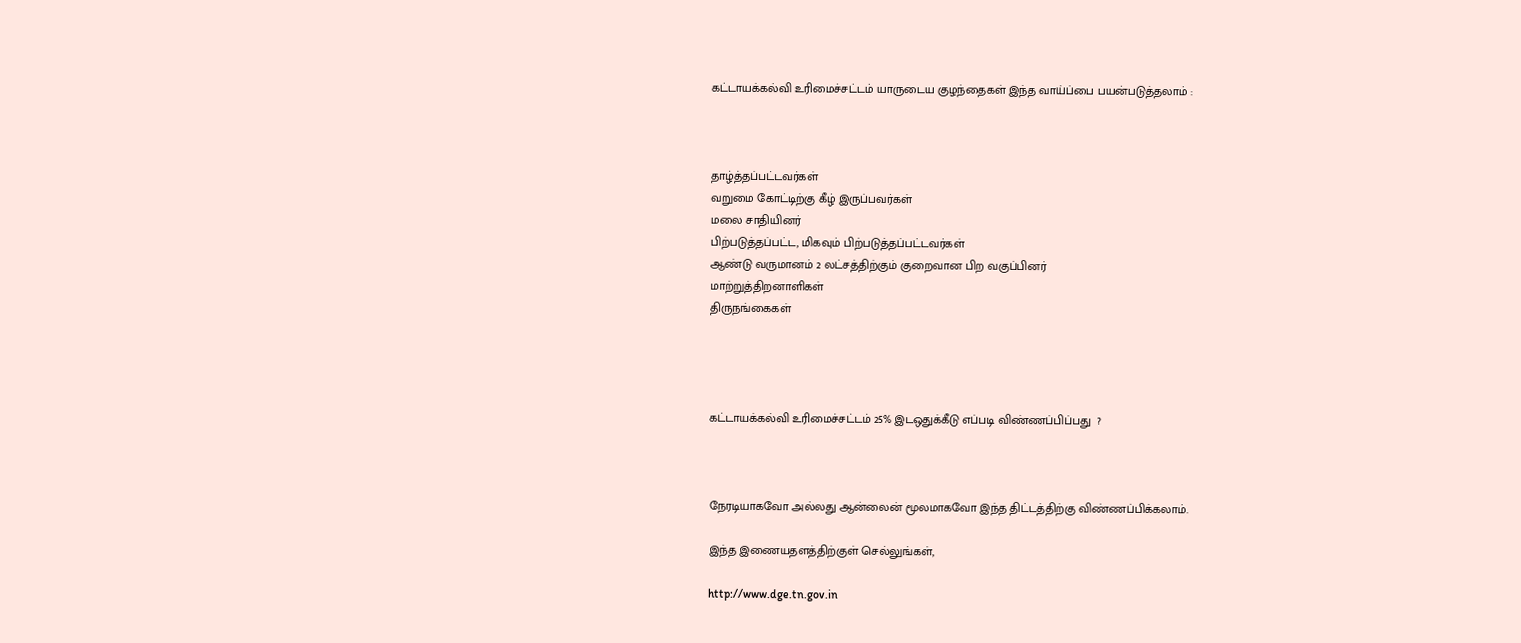கட்டாயக்கல்வி உரிமைச்சட்டம் யாருடைய குழந்தைகள் இந்த வாய்ப்பை பயன்படுத்தலாம் :



தாழ்த்தப்பட்டவர்கள்
வறுமை கோட்டிற்கு கீழ் இருப்பவர்கள்
மலை சாதியினர்
பிற்படுத்தப்பட்ட, மிகவும் பிற்படுத்தப்பட்டவர்கள்
ஆண்டு வருமானம் 2 லட்சத்திற்கும் குறைவான பிற வகுப்பினர்
மாற்றுத்திறனாளிகள்
திருநங்கைகள்




கட்டாயக்கல்வி உரிமைச்சட்டம் 25% இடஒதுக்கீடு எப்படி விண்ணப்பிப்பது  ?



நேரடியாகவோ அல்லது ஆன்லைன் மூலமாகவோ இந்த திட்டத்திற்கு விண்ணப்பிக்கலாம்.

இந்த இணையதளத்திற்குள் செல்லுங்கள்,

http://www.dge.tn.gov.in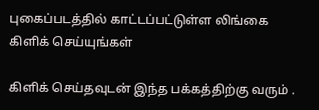புகைப்படத்தில் காட்டப்பட்டுள்ள லிங்கை கிளிக் செய்யுங்கள்

கிளிக் செய்தவுடன் இந்த பக்கத்திற்கு வரும் .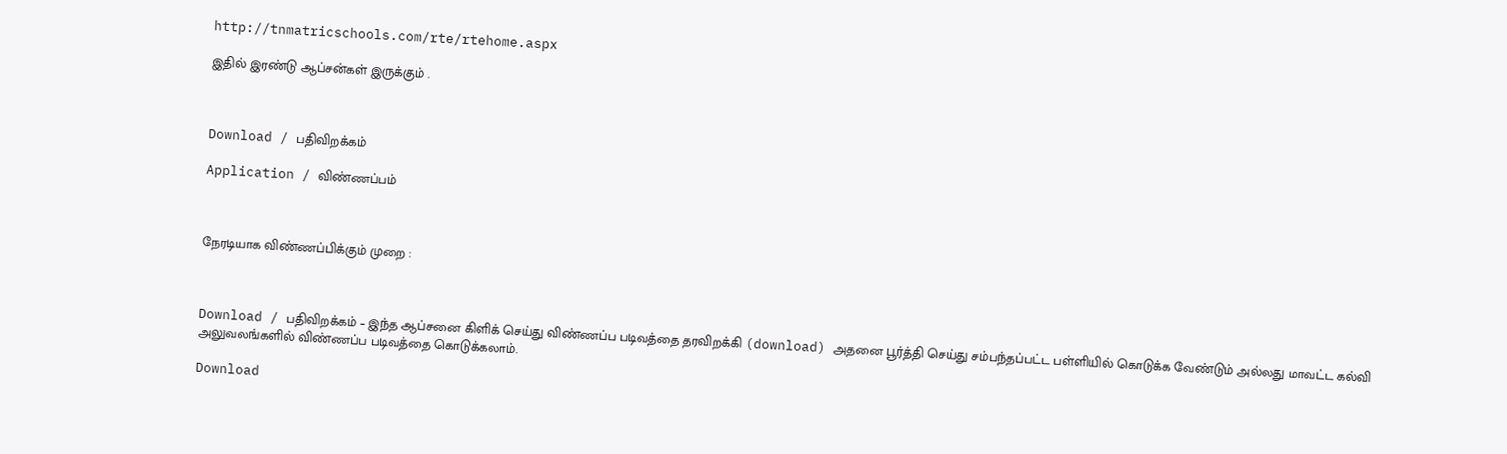http://tnmatricschools.com/rte/rtehome.aspx

இதில் இரண்டு ஆப்சன்கள் இருக்கும் .



Download / பதிவிறக்கம்

Application / விண்ணப்பம்



நேரடியாக விண்ணப்பிக்கும் முறை :



Download / பதிவிறக்கம் – இந்த ஆப்சனை கிளிக் செய்து விண்ணப்ப படிவத்தை தரவிறக்கி (download) அதனை பூர்த்தி செய்து சம்பந்தப்பட்ட பள்ளியில் கொடுக்க வேண்டும் அல்லது மாவட்ட கல்வி அலுவலங்களில் விண்ணப்ப படிவத்தை கொடுக்கலாம்.

Download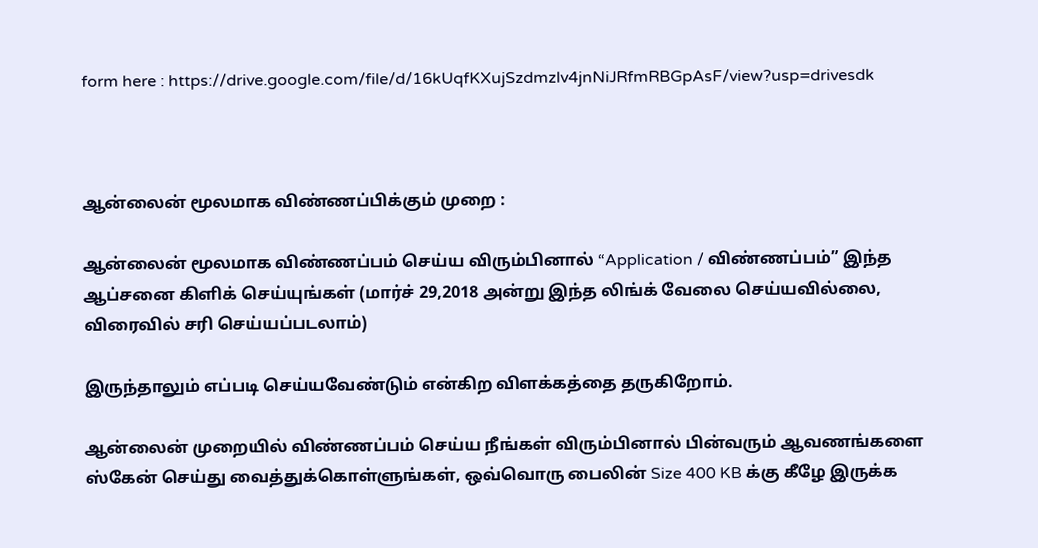form here : https://drive.google.com/file/d/16kUqfKXujSzdmzlv4jnNiJRfmRBGpAsF/view?usp=drivesdk



ஆன்லைன் மூலமாக விண்ணப்பிக்கும் முறை :

ஆன்லைன் மூலமாக விண்ணப்பம் செய்ய விரும்பினால் “Application / விண்ணப்பம்” இந்த ஆப்சனை கிளிக் செய்யுங்கள் (மார்ச் 29,2018 அன்று இந்த லிங்க் வேலை செய்யவில்லை, விரைவில் சரி செய்யப்படலாம்)

இருந்தாலும் எப்படி செய்யவேண்டும் என்கிற விளக்கத்தை தருகிறோம்.

ஆன்லைன் முறையில் விண்ணப்பம் செய்ய நீங்கள் விரும்பினால் பின்வரும் ஆவணங்களை ஸ்கேன் செய்து வைத்துக்கொள்ளுங்கள், ஒவ்வொரு பைலின் Size 400 KB க்கு கீழே இருக்க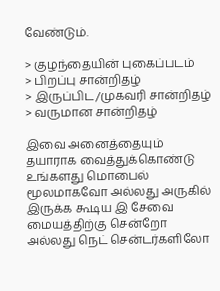வேண்டும்.

> குழந்தையின் புகைப்படம்
> பிறப்பு சான்றிதழ்
> இருப்பிட/முகவரி சான்றிதழ்
> வருமான சான்றிதழ்

இவை அனைத்தையும் தயாராக வைத்துக்கொண்டு உங்களது மொபைல் மூலமாகவோ அல்லது அருகில் இருக்க கூடிய இ சேவை மையத்திற்கு சென்றோ அல்லது நெட் சென்டர்களிலோ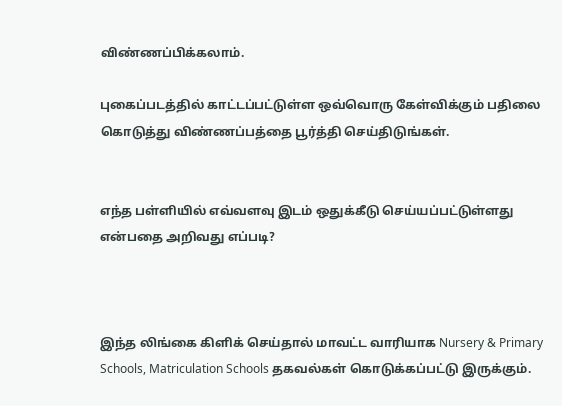விண்ணப்பிக்கலாம்.

புகைப்படத்தில் காட்டப்பட்டுள்ள ஒவ்வொரு கேள்விக்கும் பதிலை கொடுத்து விண்ணப்பத்தை பூர்த்தி செய்திடுங்கள்.


எந்த பள்ளியில் எவ்வளவு இடம் ஒதுக்கீடு செய்யப்பட்டுள்ளது என்பதை அறிவது எப்படி?



இந்த லிங்கை கிளிக் செய்தால் மாவட்ட வாரியாக Nursery & Primary Schools, Matriculation Schools தகவல்கள் கொடுக்கப்பட்டு இருக்கும்.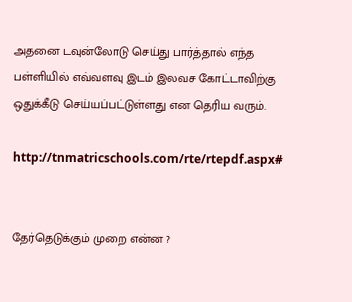அதனை டவுன்லோடு செய்து பார்த்தால் எந்த பள்ளியில் எவ்வளவு இடம் இலவச கோட்டாவிற்கு ஒதுக்கீடு செய்யப்பட்டுள்ளது என தெரிய வரும்.

http://tnmatricschools.com/rte/rtepdf.aspx#


தேர்தெடுக்கும் முறை என்ன ?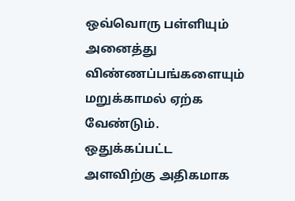ஒவ்வொரு பள்ளியும் அனைத்து விண்ணப்பங்களையும் மறுக்காமல் ஏற்க வேண்டும். ஒதுக்கப்பட்ட அளவிற்கு அதிகமாக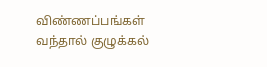விண்ணப்பங்கள் வந்தால் குழுக்கல்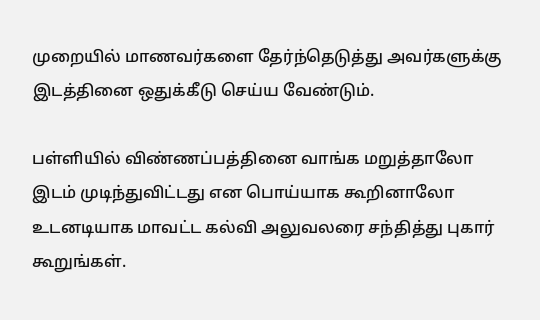முறையில் மாணவர்களை தேர்ந்தெடுத்து அவர்களுக்கு இடத்தினை ஒதுக்கீடு செய்ய வேண்டும்.

பள்ளியில் விண்ணப்பத்தினை வாங்க மறுத்தாலோ இடம் முடிந்துவிட்டது என பொய்யாக கூறினாலோ உடனடியாக மாவட்ட கல்வி அலுவலரை சந்தித்து புகார் கூறுங்கள்.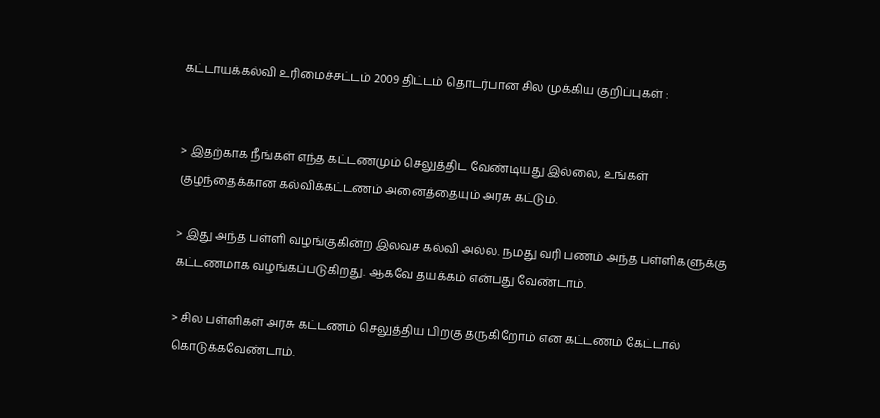கட்டாயக்கல்வி உரிமைச்சட்டம் 2009 திட்டம் தொடர்பான சில முக்கிய குறிப்புகள் :


> இதற்காக நீங்கள் எந்த கட்டணமும் செலுத்திட வேண்டியது இல்லை, உங்கள் குழந்தைக்கான கல்விக்கட்டணம் அனைத்தையும் அரசு கட்டும்.

> இது அந்த பள்ளி வழங்குகின்ற இலவச கல்வி அல்ல. நமது வரி பணம் அந்த பள்ளிகளுக்கு கட்டணமாக வழங்கப்படுகிறது. ஆகவே தயக்கம் என்பது வேண்டாம்.

> சில பள்ளிகள் அரசு கட்டணம் செலுத்திய பிறகு தருகிறோம் என கட்டணம் கேட்டால் கொடுக்கவேண்டாம்.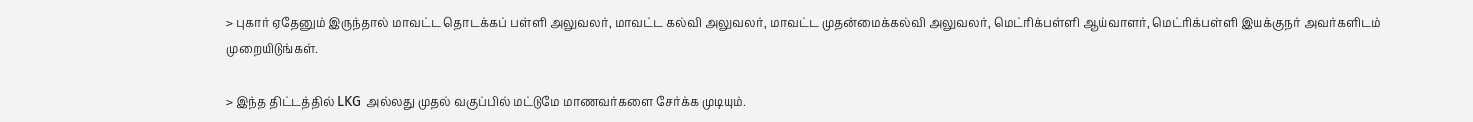> புகார் ஏதேனும் இருந்தால் மாவட்ட தொடக்கப் பள்ளி அலுவலர், மாவட்ட கல்வி அலுவலர், மாவட்ட முதன்மைக்கல்வி அலுவலர், மெட்ரிக்பள்ளி ஆய்வாளர், மெட்ரிக்பள்ளி இயக்குநர் அவர்களிடம் முறையிடுங்கள்.

> இந்த திட்டத்தில் LKG அல்லது முதல் வகுப்பில் மட்டுமே மாணவர்களை சேர்க்க முடியும்.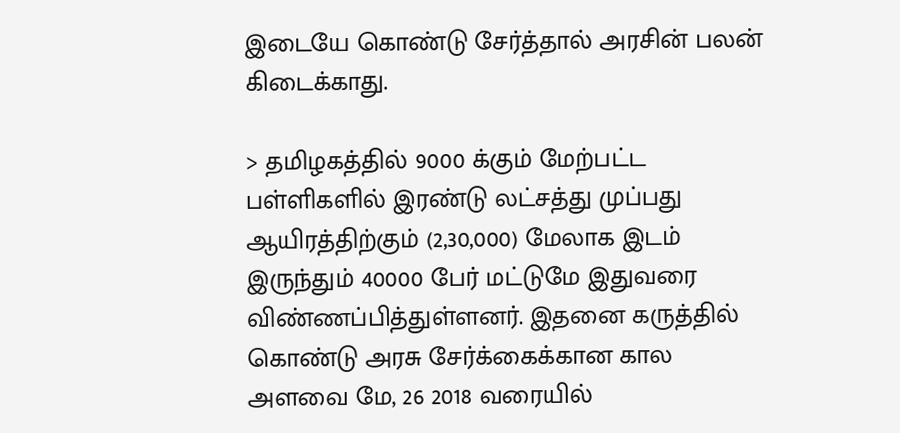இடையே கொண்டு சேர்த்தால் அரசின் பலன் கிடைக்காது.

> தமிழகத்தில் 9000 க்கும் மேற்பட்ட பள்ளிகளில் இரண்டு லட்சத்து முப்பது ஆயிரத்திற்கும் (2,30,000) மேலாக இடம் இருந்தும் 40000 பேர் மட்டுமே இதுவரை விண்ணப்பித்துள்ளனர். இதனை கருத்தில் கொண்டு அரசு சேர்க்கைக்கான கால அளவை மே, 26 2018 வரையில்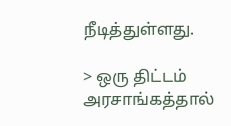நீடித்துள்ளது.

> ஒரு திட்டம் அரசாங்கத்தால்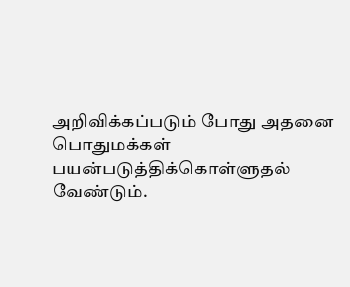அறிவிக்கப்படும் போது அதனை பொதுமக்கள் பயன்படுத்திக்கொள்ளுதல் வேண்டும்.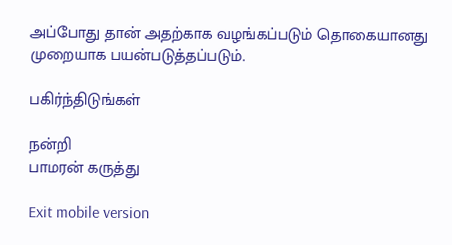அப்போது தான் அதற்காக வழங்கப்படும் தொகையானது முறையாக பயன்படுத்தப்படும்.

பகிர்ந்திடுங்கள்

நன்றி
பாமரன் கருத்து

Exit mobile version